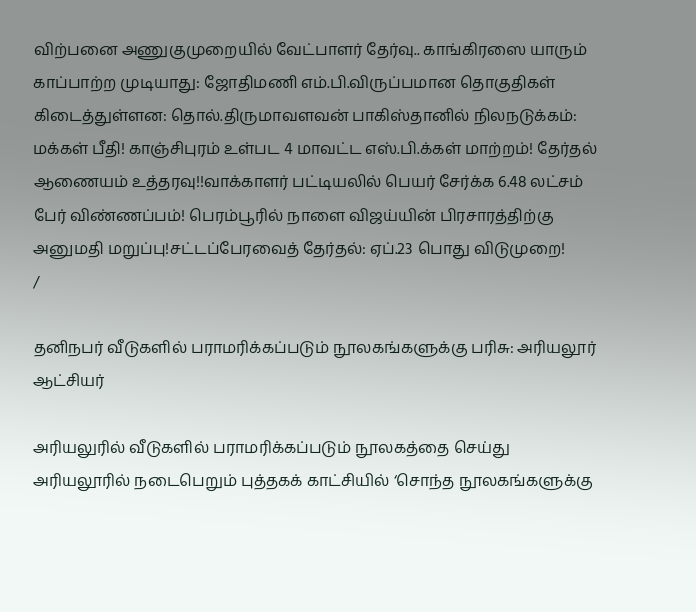விற்பனை அணுகுமுறையில் வேட்பாளர் தேர்வு.. காங்கிரஸை யாரும் காப்பாற்ற முடியாது: ஜோதிமணி எம்.பி.விருப்பமான தொகுதிகள் கிடைத்துள்ளன: தொல்.திருமாவளவன் பாகிஸ்தானில் நிலநடுக்கம்: மக்கள் பீதி! காஞ்சிபுரம் உள்பட 4 மாவட்ட எஸ்.பி.க்கள் மாற்றம்! தேர்தல் ஆணையம் உத்தரவு!!வாக்காளர் பட்டியலில் பெயர் சேர்க்க 6.48 லட்சம் பேர் விண்ணப்பம்! பெரம்பூரில் நாளை விஜய்யின் பிரசாரத்திற்கு அனுமதி மறுப்பு!சட்டப்பேரவைத் தேர்தல்: ஏப்.23 பொது விடுமுறை!
/

தனிநபர் வீடுகளில் பராமரிக்கப்படும் நூலகங்களுக்கு பரிசு: அரியலூர் ஆட்சியர்

அரியலுரில் வீடுகளில் பராமரிக்கப்படும் நூலகத்தை செய்து அரியலூரில் நடைபெறும் புத்தகக் காட்சியில் ‘சொந்த நூலகங்களுக்கு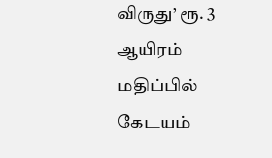விருது’ ரூ. 3 ஆயிரம் மதிப்பில் கேடயம்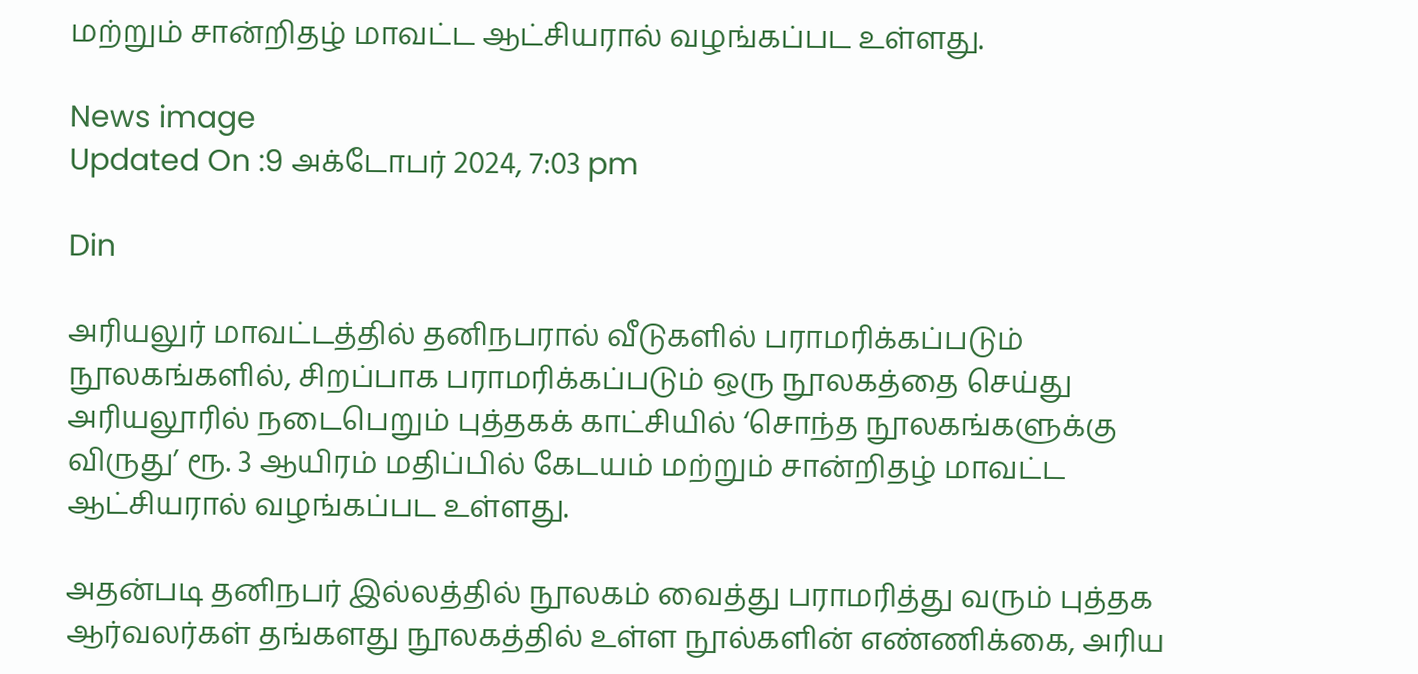மற்றும் சான்றிதழ் மாவட்ட ஆட்சியரால் வழங்கப்பட உள்ளது.

News image
Updated On :9 அக்டோபர் 2024, 7:03 pm

Din

அரியலுர் மாவட்டத்தில் தனிநபரால் வீடுகளில் பராமரிக்கப்படும் நூலகங்களில், சிறப்பாக பராமரிக்கப்படும் ஒரு நூலகத்தை செய்து அரியலூரில் நடைபெறும் புத்தகக் காட்சியில் ‘சொந்த நூலகங்களுக்கு விருது’ ரூ. 3 ஆயிரம் மதிப்பில் கேடயம் மற்றும் சான்றிதழ் மாவட்ட ஆட்சியரால் வழங்கப்பட உள்ளது.

அதன்படி தனிநபர் இல்லத்தில் நூலகம் வைத்து பராமரித்து வரும் புத்தக ஆர்வலர்கள் தங்களது நூலகத்தில் உள்ள நூல்களின் எண்ணிக்கை, அரிய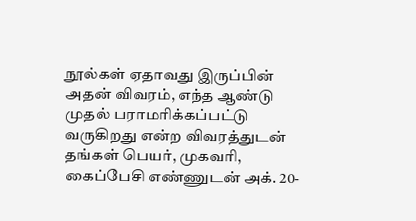நூல்கள் ஏதாவது இருப்பின் அதன் விவரம், எந்த ஆண்டு முதல் பராமரிக்கப்பட்டு வருகிறது என்ற விவரத்துடன் தங்கள் பெயர், முகவரி, கைப்பேசி எண்ணுடன் அக். 20-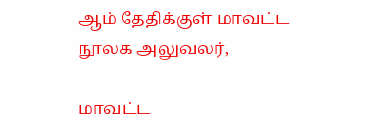ஆம் தேதிக்குள் மாவட்ட நூலக அலுவலர்,

மாவட்ட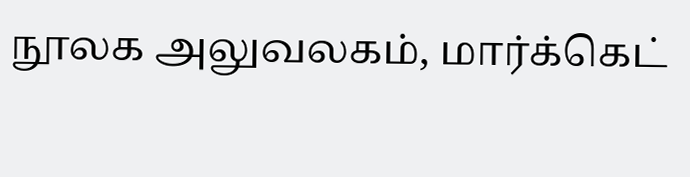நூலக அலுவலகம், மார்க்கெட்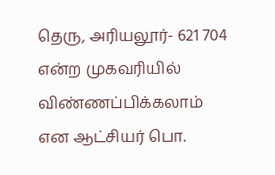தெரு, அரியலூர்- 621 704 என்ற முகவரியில் விண்ணப்பிக்கலாம் என ஆட்சியர் பொ.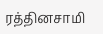ரத்தினசாமி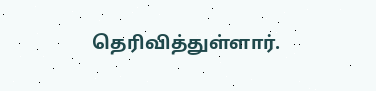தெரிவித்துள்ளார்.